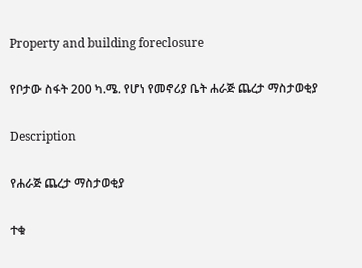Property and building foreclosure

የቦታው ስፋት 200 ካ.ሜ. የሆነ የመኖሪያ ቤት ሐራጅ ጨረታ ማስታወቂያ

Description

የሐራጅ ጨረታ ማስታወቂያ

ተቁ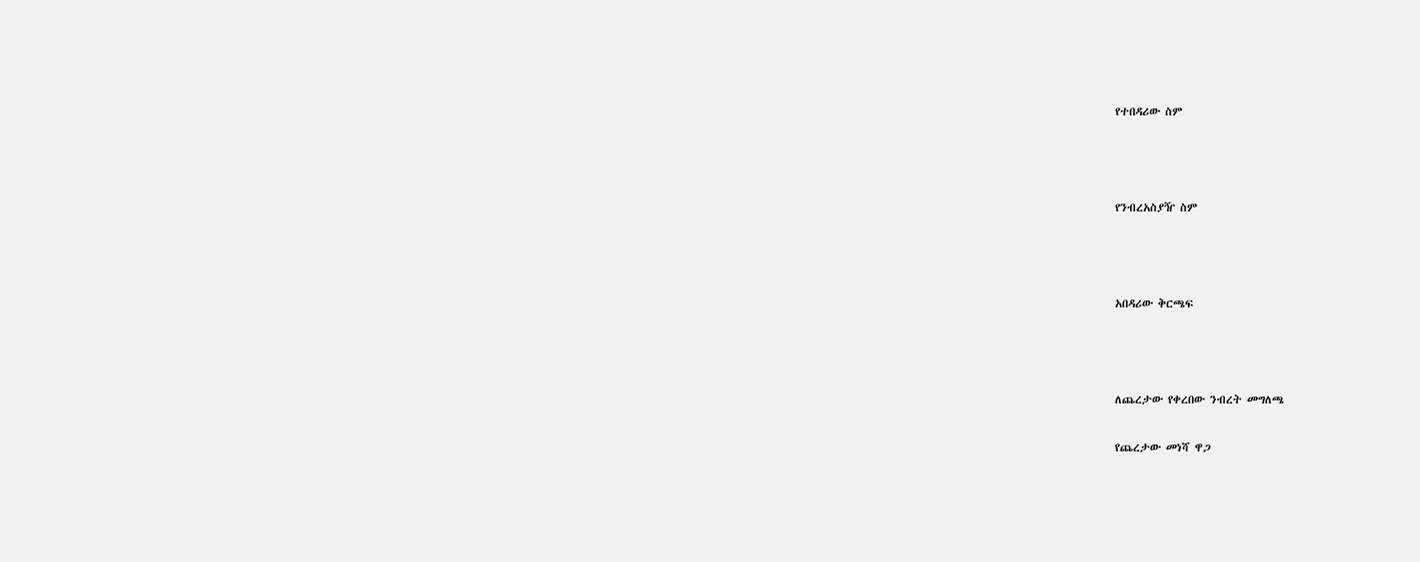የተበዳሪው ስም



የንብረአስያዥ ስም



አበዳሪው ቅርጫፍ



ለጨረታው የቀረበው ንብረት መግለጫ

የጨረታው መነሻ ዋጋ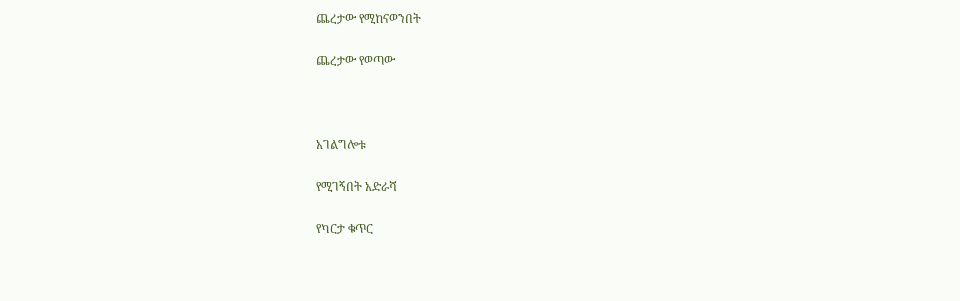ጨረታው የሚከናወንበት

ጨረታው የወጣው



አገልግሎቱ

የሚገኝበት አድራሻ

የካርታ ቁጥር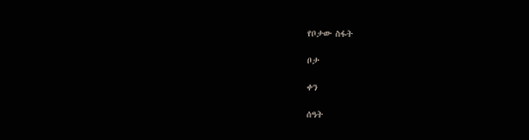የቦታው ስፋት

ቦታ

ቀን

ሰዓት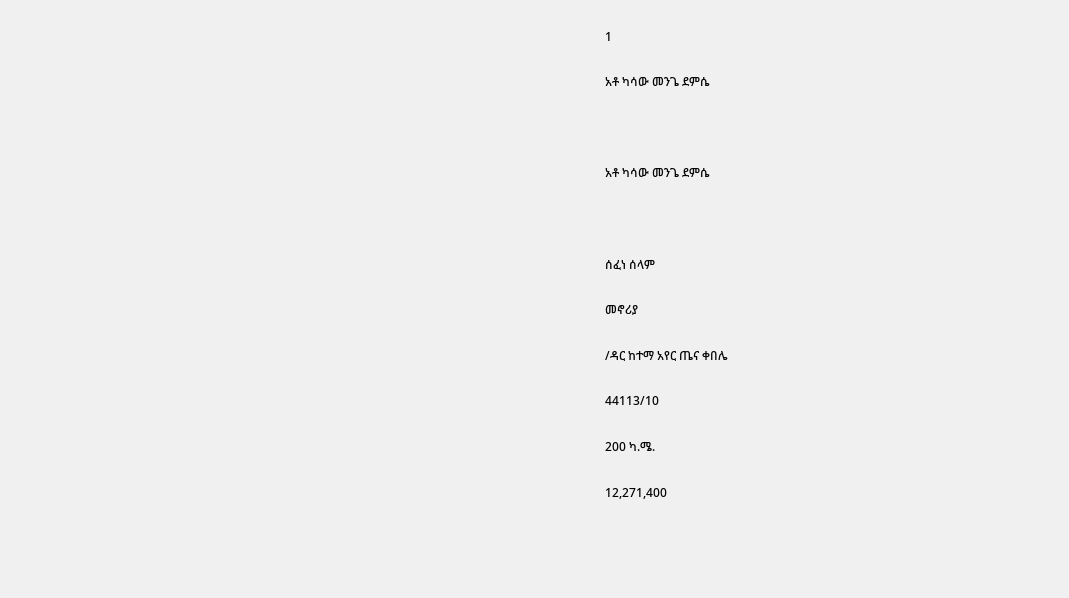1

አቶ ካሳው መንጌ ደምሴ



አቶ ካሳው መንጌ ደምሴ



ሰፈነ ሰላም

መኖሪያ

/ዳር ከተማ አየር ጤና ቀበሌ

44113/10

200 ካ.ሜ.

12,271,400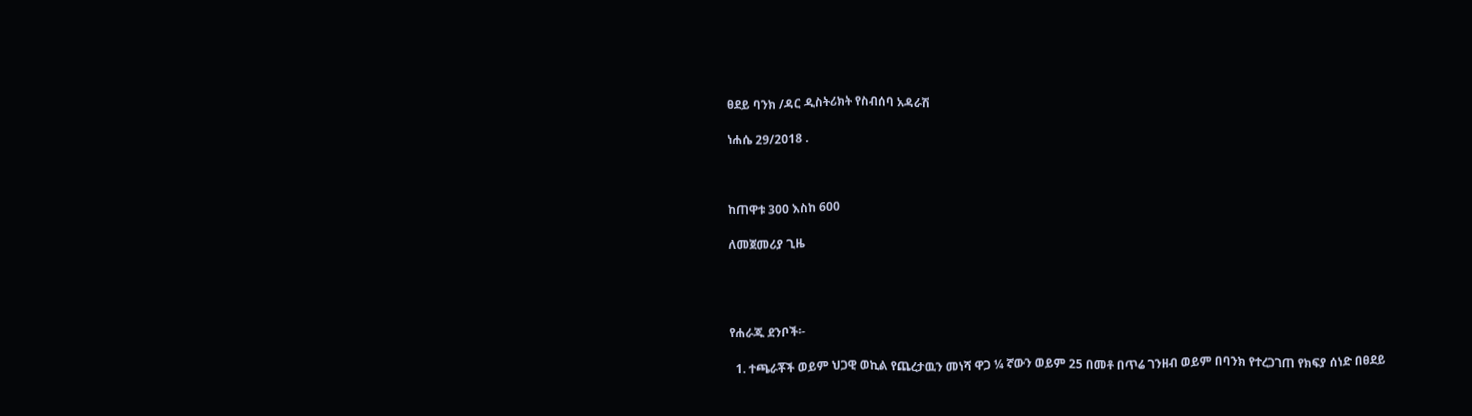ፀደይ ባንክ /ዳር ዲስትሪክት የስብሰባ አዳራሽ

ነሐሴ 29/2018 .



ከጠዋቱ 300 እስከ 600

ለመጀመሪያ ጊዜ




የሐራጁ ደንቦች፡-

  1. ተጫራቾች ወይም ህጋዊ ወኪል የጨረታዉን መነሻ ዋጋ ¼ ኛውን ወይም 25 በመቶ በጥሬ ገንዘብ ወይም በባንክ የተረጋገጠ የክፍያ ሰነድ በፀደይ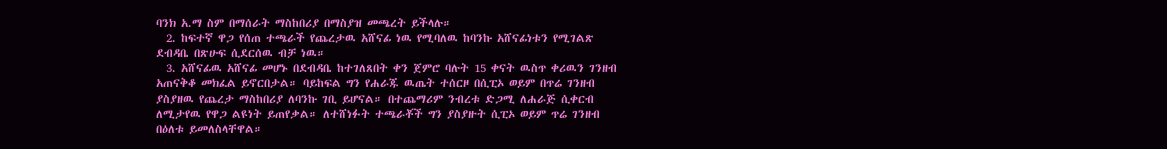ባንክ አ.ማ ስም በማሰራት ማስከበሪያ በማስያዝ መጫረት ይችላሉ።
  2. ከፍተኛ ዋጋ የሰጠ ተጫራች የጨረታዉ አሸናፊ ነዉ የሚባለዉ ከባንኩ አሸናፊነቱን የሚገልጽ ደብዳቤ በጽሁፍ ሲደርሰዉ ብቻ ነዉ።
  3. አሸናፊዉ አሸናፊ መሆኑ በደብዳቤ ከተገለጸበት ቀን ጀምሮ ባሉት 15 ቀናት ዉስጥ ቀሪዉን ገንዘብ አጠናቅቆ መክፈል ይኖርበታል። ባይከፍል ግን የሐራጁ ዉጤት ተሰርዞ በሲፒኦ ወይም በጥሬ ገንዘብ ያስያዘዉ የጨረታ ማስከበሪያ ለባንኩ ገቢ ይሆናል። በተጨማሪም ንብረቱ ድጋሚ ለሐራጅ ሲቀርብ ለሚታየዉ የዋጋ ልዩነት ይጠየቃል። ለተሸነፉት ተጫራቾች ግን ያስያዙት ሲፒኦ ወይም ጥሬ ገንዘብ በዕለቱ ይመለስላቸዋል።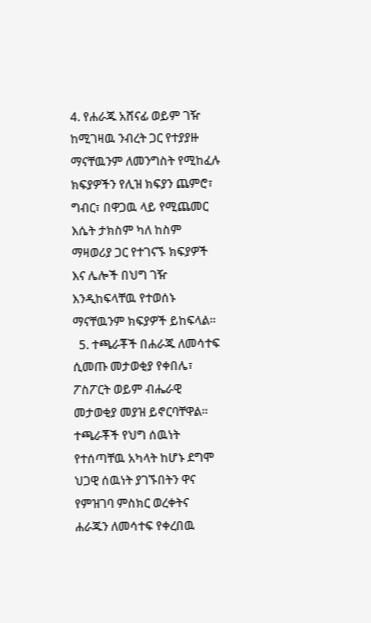4. የሐራጁ አሸናፊ ወይም ገዥ ከሚገዛዉ ንብረት ጋር የተያያዙ ማናቸዉንም ለመንግስት የሚከፈሉ ክፍያዎችን የሊዝ ክፍያን ጨምሮ፣ ግብር፣ በዋጋዉ ላይ የሚጨመር እሴት ታክስም ካለ ከስም ማዛወሪያ ጋር የተገናኙ ክፍያዎች እና ሌሎች በህግ ገዥ እንዲከፍላቸዉ የተወሰኑ ማናቸዉንም ክፍያዎች ይከፍላል።
  5. ተጫራቾች በሐራጁ ለመሳተፍ ሲመጡ መታወቂያ የቀበሌ፣ ፖስፖርት ወይም ብሔራዊ መታወቂያ መያዝ ይኖርባቸዋል። ተጫራቾች የህግ ሰዉነት የተሰጣቸዉ አካላት ከሆኑ ደግሞ ህጋዊ ሰዉነት ያገኙበትን ዋና የምዝገባ ምስክር ወረቀትና ሐራጁን ለመሳተፍ የቀረበዉ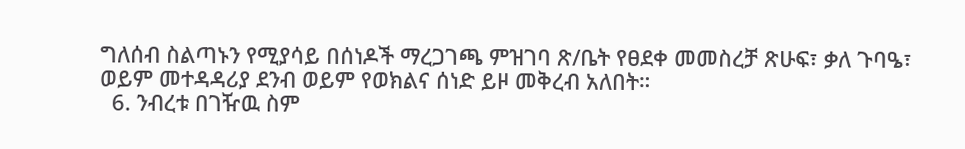ግለሰብ ስልጣኑን የሚያሳይ በሰነዶች ማረጋገጫ ምዝገባ ጽ/ቤት የፀደቀ መመስረቻ ጽሁፍ፣ ቃለ ጉባዔ፣ ወይም መተዳዳሪያ ደንብ ወይም የወክልና ሰነድ ይዞ መቅረብ አለበት።
  6. ንብረቱ በገዥዉ ስም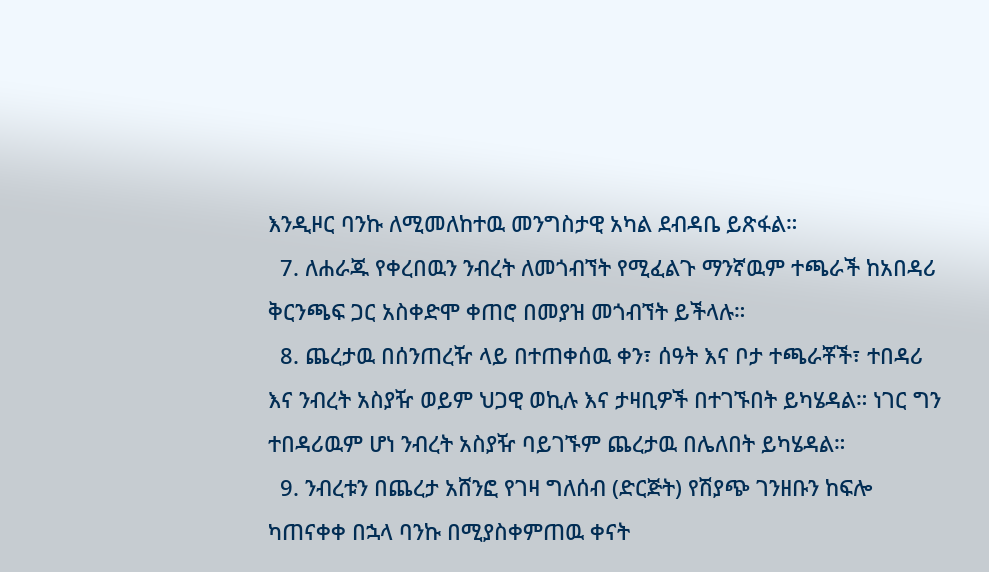እንዲዞር ባንኩ ለሚመለከተዉ መንግስታዊ አካል ደብዳቤ ይጽፋል።
  7. ለሐራጁ የቀረበዉን ንብረት ለመጎብኘት የሚፈልጉ ማንኛዉም ተጫራች ከአበዳሪ ቅርንጫፍ ጋር አስቀድሞ ቀጠሮ በመያዝ መጎብኘት ይችላሉ።
  8. ጨረታዉ በሰንጠረዥ ላይ በተጠቀሰዉ ቀን፣ ሰዓት እና ቦታ ተጫራቾች፣ ተበዳሪ እና ንብረት አስያዥ ወይም ህጋዊ ወኪሉ እና ታዛቢዎች በተገኙበት ይካሄዳል። ነገር ግን ተበዳሪዉም ሆነ ንብረት አስያዥ ባይገኙም ጨረታዉ በሌለበት ይካሄዳል።
  9. ንብረቱን በጨረታ አሸንፎ የገዛ ግለሰብ (ድርጅት) የሽያጭ ገንዘቡን ከፍሎ ካጠናቀቀ በኋላ ባንኩ በሚያስቀምጠዉ ቀናት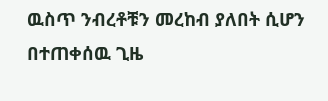ዉስጥ ንብረቶቹን መረከብ ያለበት ሲሆን በተጠቀሰዉ ጊዜ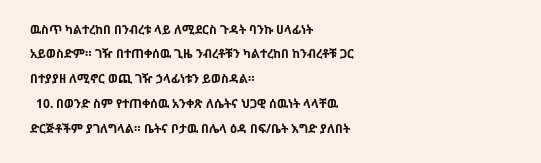ዉስጥ ካልተረከበ በንብረቱ ላይ ለሚደርስ ጉዳት ባንኩ ሀላፊነት አይወስድም። ገዥ በተጠቀሰዉ ጊዜ ንብረቶቹን ካልተረከበ ከንብረቶቹ ጋር በተያያዘ ለሚኖር ወጪ ገዥ ኃላፊነቱን ይወስዳል።
  10. በወንድ ስም የተጠቀሰዉ አንቀጽ ለሴትና ህጋዊ ሰዉነት ላላቸዉ ድርጅቶችም ያገለግላል። ቤትና ቦታዉ በሌላ ዕዳ በፍ/ቤት እግድ ያለበት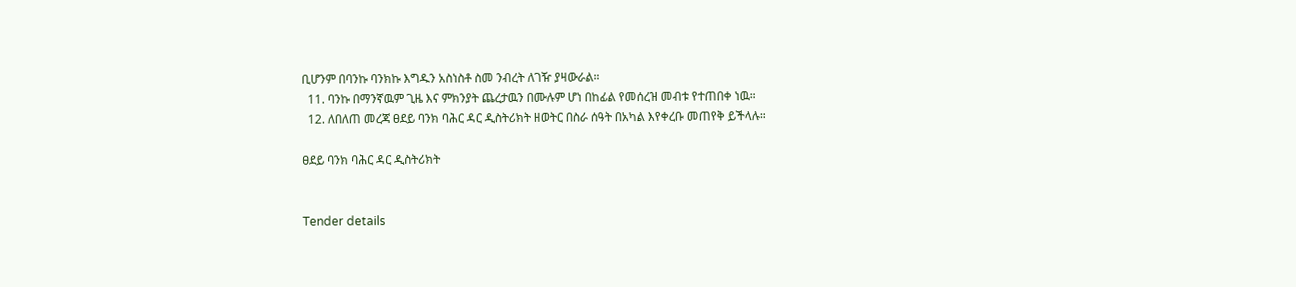ቢሆንም በባንኩ ባንክኩ እግዱን አስነስቶ ስመ ንብረት ለገዥ ያዛውራል።
  11. ባንኩ በማንኛዉም ጊዜ እና ምክንያት ጨረታዉን በሙሉም ሆነ በከፊል የመሰረዝ መብቱ የተጠበቀ ነዉ።
  12. ለበለጠ መረጃ ፀደይ ባንክ ባሕር ዳር ዲስትሪክት ዘወትር በስራ ሰዓት በአካል እየቀረቡ መጠየቅ ይችላሉ።

ፀደይ ባንክ ባሕር ዳር ዲስትሪክት


Tender details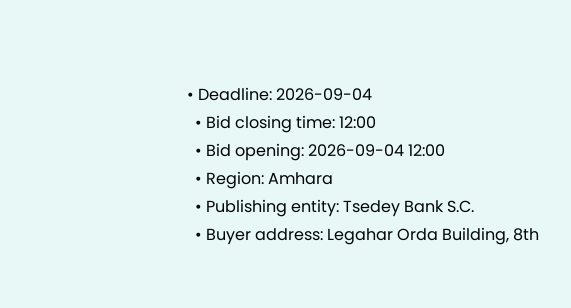• Deadline: 2026-09-04
  • Bid closing time: 12:00
  • Bid opening: 2026-09-04 12:00
  • Region: Amhara
  • Publishing entity: Tsedey Bank S.C.
  • Buyer address: Legahar Orda Building, 8th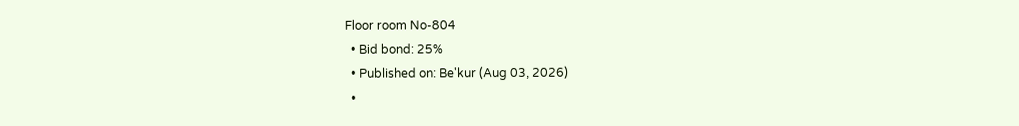Floor room No-804
  • Bid bond: 25%
  • Published on: Be'kur (Aug 03, 2026)
  •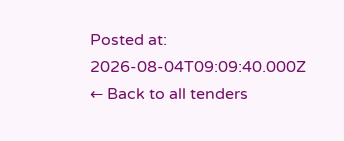Posted at: 2026-08-04T09:09:40.000Z
← Back to all tenders